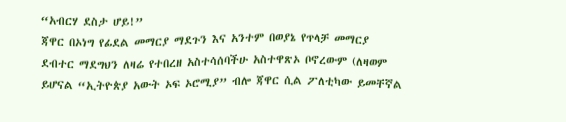“አብርሃ ደስታ ሆይ!”
ጃዋር በኦነግ የፊደል መማርያ ማደጉን እና አንተም በወያኔ የጥላቻ መማርያ ደብተር ማደግህን ለዛሬ የተበረዘ አስተሳሰባችሁ አስተዋጽኦ ቦኖረውም (ለዛወም ይሆናል “ኢትዮጵያ አውት ኦፍ ኦሮሚያ” ብሎ ጃዋር ሲል ፖለቲካው ይመቸኛል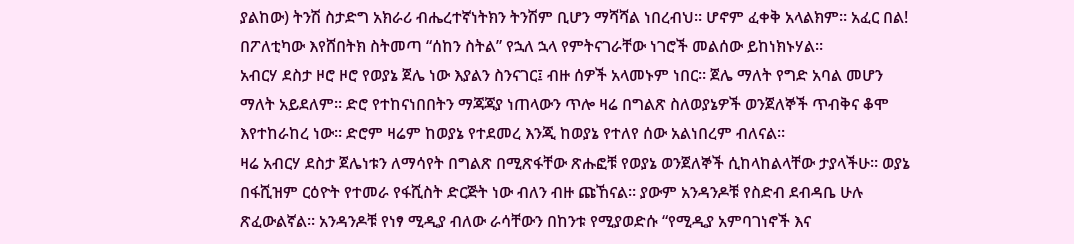ያልከው) ትንሽ ስታድግ አክራሪ ብሔረተኛነትክን ትንሽም ቢሆን ማሻሻል ነበረብህ። ሆኖም ፈቀቅ አላልክም። አፈር በል! በፖለቲካው እየሸበትክ ስትመጣ “ሰከን ስትል” የኋለ ኋላ የምትናገራቸው ነገሮች መልሰው ይከነክኑሃል።
አብርሃ ደስታ ዞሮ ዞሮ የወያኔ ጀሌ ነው እያልን ስንናገር፤ ብዙ ሰዎች አላመኑም ነበር። ጀሌ ማለት የግድ አባል መሆን ማለት አይደለም። ድሮ የተከናነበበትን ማጃጃያ ነጠላውን ጥሎ ዛሬ በግልጽ ስለወያኔዎች ወንጀለኞች ጥብቅና ቆሞ እየተከራከረ ነው። ድሮም ዛሬም ከወያኔ የተደመረ እንጂ ከወያኔ የተለየ ሰው አልነበረም ብለናል።
ዛሬ አብርሃ ደስታ ጀሌነቱን ለማሳየት በግልጽ በሚጽፋቸው ጽሑፎቹ የወያኔ ወንጀለኞች ሲከላከልላቸው ታያላችሁ። ወያኔ በፋሺዝም ርዕዮት የተመራ የፋሺስት ድርጅት ነው ብለን ብዙ ጩኸናል። ያውም አንዳንዶቹ የስድብ ደብዳቤ ሁሉ ጽፈውልኛል። አንዳንዶቹ የነፃ ሚዲያ ብለው ራሳቸውን በከንቱ የሚያወድሱ “የሚዲያ አምባገነኖች እና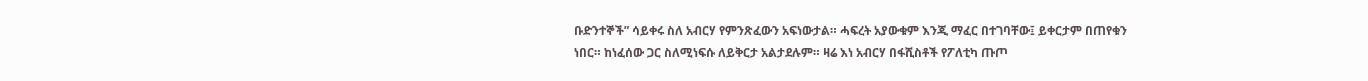ቡድንተኞች” ሳይቀሩ ስለ አብርሃ የምንጽፈውን አፍነውታል። ሓፍረት አያውቁም እንጂ ማፈር በተገባቸው፤ ይቀርታም በጠየቁን ነበር። ከነፈሰው ጋር ስለሚነፍሱ ለይቅርታ አልታደሉም። ዛሬ እነ አብርሃ በፋሺስቶች የፖለቲካ ጡጦ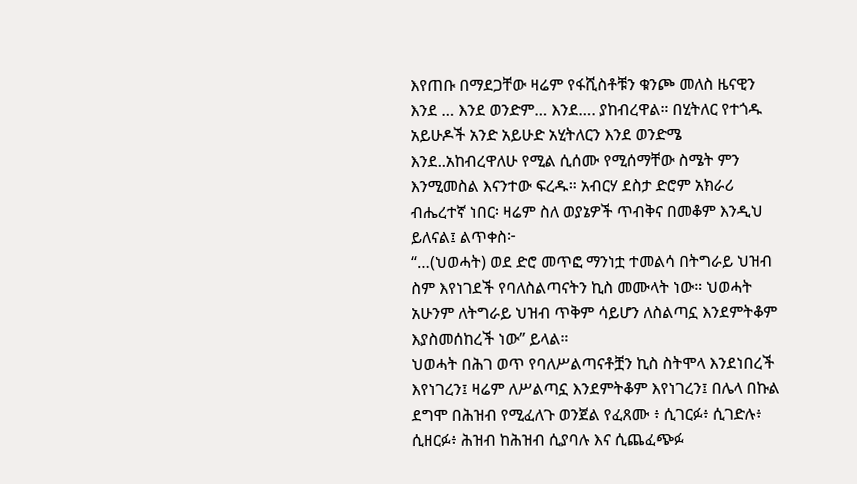እየጠቡ በማደጋቸው ዛሬም የፋሺስቶቹን ቁንጮ መለስ ዜናዊን እንደ … እንደ ወንድም… እንደ…. ያከብረዋል። በሂትለር የተጎዱ አይሁዶች አንድ አይሁድ አሂትለርን እንደ ወንድሜ እንደ..አከብረዋለሁ የሚል ሲሰሙ የሚሰማቸው ስሜት ምን እንሚመስል እናንተው ፍረዱ። አብርሃ ደስታ ድሮም አክራሪ ብሔረተኛ ነበር፡ ዛሬም ስለ ወያኔዎች ጥብቅና በመቆም እንዲህ ይለናል፤ ልጥቀስ፦
“…(ህወሓት) ወደ ድሮ መጥፎ ማንነቷ ተመልሳ በትግራይ ህዝብ ስም እየነገደች የባለስልጣናትን ኪስ መሙላት ነው። ህወሓት አሁንም ለትግራይ ህዝብ ጥቅም ሳይሆን ለስልጣኗ እንደምትቆም እያስመሰከረች ነው” ይላል።
ህወሓት በሕገ ወጥ የባለሥልጣናቶቿን ኪስ ስትሞላ እንደነበረች እየነገረን፤ ዛሬም ለሥልጣኗ እንደምትቆም እየነገረን፤ በሌላ በኩል ደግሞ በሕዝብ የሚፈለጉ ወንጀል የፈጸሙ ፥ ሲገርፉ፥ ሲገድሉ፥ ሲዘርፉ፥ ሕዝብ ከሕዝብ ሲያባሉ እና ሲጨፈጭፉ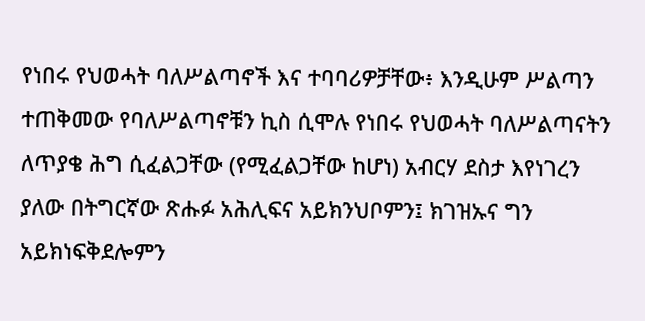የነበሩ የህወሓት ባለሥልጣኖች እና ተባባሪዎቻቸው፥ እንዲሁም ሥልጣን ተጠቅመው የባለሥልጣኖቹን ኪስ ሲሞሉ የነበሩ የህወሓት ባለሥልጣናትን ለጥያቄ ሕግ ሲፈልጋቸው (የሚፈልጋቸው ከሆነ) አብርሃ ደስታ እየነገረን ያለው በትግርኛው ጽሑፉ አሕሊፍና አይክንህቦምን፤ ክገዝኡና ግን አይክነፍቅደሎምን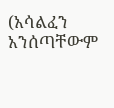(አሳልፈን አንሰጣቸውም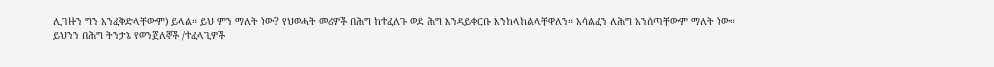ሊገዙን ግን አንፈቅድላቸውም) ይላል። ይህ ምን ማለት ነው? የህወሓት መሪዎች በሕግ ከተፈለጉ ወደ ሕግ እንዳይቀርቡ እንከላከልላቸዋለን። አሳልፈን ለሕግ አንሰጣቸውም ማለት ነው።
ይህንን በሕግ ትንታኔ የወንጀለኞች /ተፈላጊዎች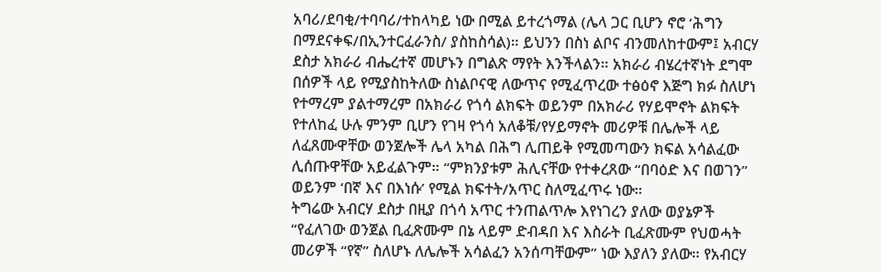አባሪ/ደባቂ/ተባባሪ/ተከላካይ ነው በሚል ይተረጎማል (ሌላ ጋር ቢሆን ኖሮ ‘ሕግን በማደናቀፍ/በኢንተርፈራንስ/ ያስከስሳል)። ይህንን በስነ ልቦና ብንመለከተውም፤ አብርሃ ደስታ አክራሪ ብሔረተኛ መሆኑን በግልጽ ማየት እንችላልን። አክራሪ ብሄረተኛነት ደግሞ በሰዎች ላይ የሚያስከትለው ስነልቦናዊ ለውጥና የሚፈጥረው ተፅዕኖ እጅግ ክፉ ስለሆነ የተማረም ያልተማረም በአክራሪ የጎሳ ልክፍት ወይንም በአክራሪ የሃይሞኖት ልክፍት የተለከፈ ሁሉ ምንም ቢሆን የገዛ የጎሳ አለቆቹ/የሃይማኖት መሪዎቹ በሌሎች ላይ ለፈጸሙዋቸው ወንጀሎች ሌላ አካል በሕግ ሊጠይቅ የሚመጣውን ክፍል አሳልፈው ሊሰጡዋቸው አይፈልጉም። “ምክንያቱም ሕሊናቸው የተቀረጸው “በባዕድ እና በወገን” ወይንም ‘በኛ እና በእነሱ’ የሚል ክፍተት/አጥር ስለሚፈጥሩ ነው።
ትግሬው አብርሃ ደስታ በዚያ በጎሳ አጥር ተንጠልጥሎ እየነገረን ያለው ወያኔዎች “የፈለገው ወንጀል ቢፈጽሙም በኔ ላይም ድብዳበ እና እስራት ቢፈጽሙም የህወሓት መሪዎች “የኛ” ስለሆኑ ለሌሎች አሳልፈን አንሰጣቸውም” ነው እያለን ያለው። የአብርሃ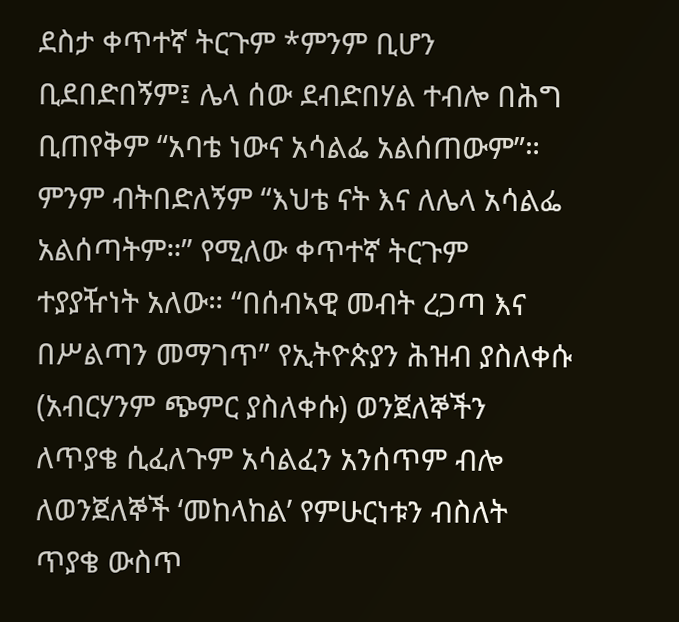ደስታ ቀጥተኛ ትርጉም *ምንም ቢሆን ቢደበድበኝም፤ ሌላ ሰው ደብድበሃል ተብሎ በሕግ ቢጠየቅም “አባቴ ነውና አሳልፌ አልሰጠውም”። ምንም ብትበድለኝም “እህቴ ናት እና ለሌላ አሳልፌ አልሰጣትም።” የሚለው ቀጥተኛ ትርጉም ተያያዥነት አለው። “በሰብኣዊ መብት ረጋጣ እና በሥልጣን መማገጥ” የኢትዮጵያን ሕዝብ ያስለቀሱ (አብርሃንም ጭምር ያስለቀሱ) ወንጀለኞችን ለጥያቄ ሲፈለጉም አሳልፈን አንሰጥም ብሎ ለወንጀለኞች ‘መከላከል’ የምሁርነቱን ብስለት ጥያቄ ውስጥ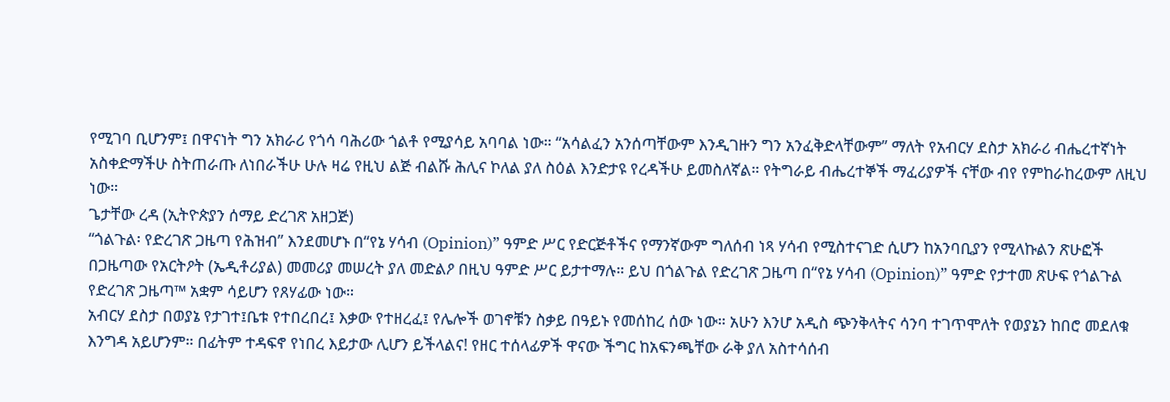የሚገባ ቢሆንም፤ በዋናነት ግን አክራሪ የጎሳ ባሕሪው ጎልቶ የሚያሳይ አባባል ነው። “አሳልፈን አንሰጣቸውም እንዲገዙን ግን አንፈቅድላቸውም” ማለት የአብርሃ ደስታ አክራሪ ብሔረተኛነት አስቀድማችሁ ስትጠራጡ ለነበራችሁ ሁሉ ዛሬ የዚህ ልጅ ብልሹ ሕሊና ኮለል ያለ ስዕል እንድታዩ የረዳችሁ ይመስለኛል። የትግራይ ብሔረተኞች ማፈሪያዎች ናቸው ብየ የምከራከረውም ለዚህ ነው።
ጌታቸው ረዳ (ኢትዮጵያን ሰማይ ድረገጽ አዘጋጅ)
“ጎልጉል፡ የድረገጽ ጋዜጣ የሕዝብ” እንደመሆኑ በ“የኔ ሃሳብ (Opinion)” ዓምድ ሥር የድርጅቶችና የማንኛውም ግለሰብ ነጻ ሃሳብ የሚስተናገድ ሲሆን ከአንባቢያን የሚላኩልን ጽሁፎች በጋዜጣው የአርትዖት (ኤዲቶሪያል) መመሪያ መሠረት ያለ መድልዖ በዚህ ዓምድ ሥር ይታተማሉ። ይህ በጎልጉል የድረገጽ ጋዜጣ በ“የኔ ሃሳብ (Opinion)” ዓምድ የታተመ ጽሁፍ የጎልጉል የድረገጽ ጋዜጣ™ አቋም ሳይሆን የጸሃፊው ነው።
አብርሃ ደስታ በወያኔ የታገተ፤ቤቱ የተበረበረ፤ እቃው የተዘረፈ፤ የሌሎች ወገኖቹን ስቃይ በዓይኑ የመሰከረ ሰው ነው። አሁን እንሆ አዲስ ጭንቅላትና ሳንባ ተገጥሞለት የወያኔን ከበሮ መደለቁ እንግዳ አይሆንም። በፊትም ተዳፍኖ የነበረ እይታው ሊሆን ይችላልና! የዘር ተሰላፊዎች ዋናው ችግር ከአፍንጫቸው ራቅ ያለ አስተሳሰብ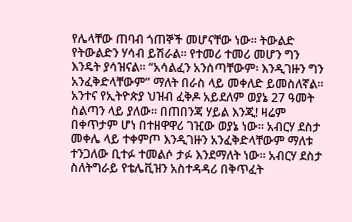የሌላቸው ጠባብ ጎጠኞች መሆናቸው ነው። ትውልድ የትውልድን ሃሳብ ይሽራል። የተመሪ ተመሪ መሆን ግን እንዴት ያሳዝናል። “አሳልፈን አንሰጣቸውም፡ እንዲገዙን ግን አንፈቅድላቸውም” ማለት በራስ ላይ መቀለድ ይመስለኛል። አንተና የኢትዮጵያ ህዝብ ፈቅዶ አይደለም ወያኔ 27 ዓመት ስልጣን ላይ ያለው። በጠበንጃ ሃይል እንጂ! ዛሬም በቀጥታም ሆነ በተዘዋዋሪ ገዢው ወያኔ ነው። አብርሃ ደስታ መቀሌ ላይ ተቀምጦ እንዲገዙን አንፈቅድላቸውም ማለቱ ተንጋለው ቢተፉ ተመልሶ ታፉ እንደማለት ነው። አብርሃ ደስታ ስለትግራይ የቴሌቪዝን አስተዳዳሪ በቅጥፈት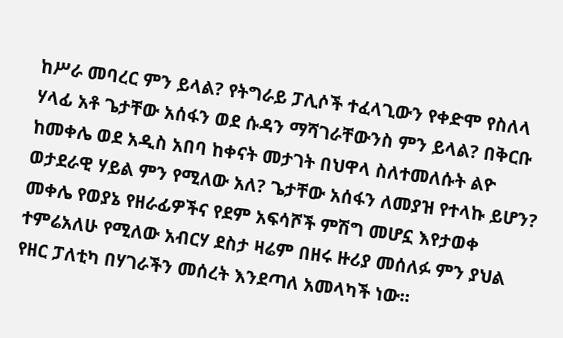ከሥራ መባረር ምን ይላል? የትግራይ ፓሊሶች ተፈላጊውን የቀድሞ የስለላ ሃላፊ አቶ ጌታቸው አሰፋን ወደ ሱዳን ማሻገራቸውንስ ምን ይላል? በቅርቡ ከመቀሌ ወደ አዲስ አበባ ከቀናት መታገት በህዋላ ስለተመለሱት ልዮ ወታደራዊ ሃይል ምን የሚለው አለ? ጌታቸው አሰፋን ለመያዝ የተላኩ ይሆን? መቀሌ የወያኔ የዘራፊዎችና የደም አፍሳሾች ምሽግ መሆኗ እየታወቀ ተምሬአለሁ የሚለው አብርሃ ደስታ ዛሬም በዘሩ ዙሪያ መሰለፉ ምን ያህል የዘር ፓለቲካ በሃገራችን መሰረት እንደጣለ አመላካች ነው።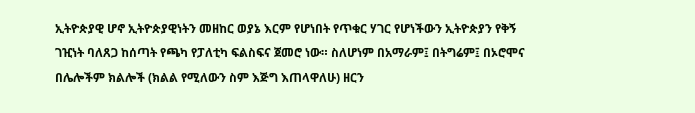ኢትዮጵያዊ ሆኖ ኢትዮጵያዊነትን መዘከር ወያኔ እርም የሆነበት የጥቁር ሃገር የሆነችውን ኢትዮጵያን የቅኝ ገዢነት ባለጸጋ ከሰጣት የጫካ የፓለቲካ ፍልስፍና ጀመሮ ነው። ስለሆነም በአማራም፤ በትግሬም፤ በኦሮሞና በሌሎችም ክልሎች (ክልል የሚለውን ስም እጅግ እጠላዋለሁ) ዘርን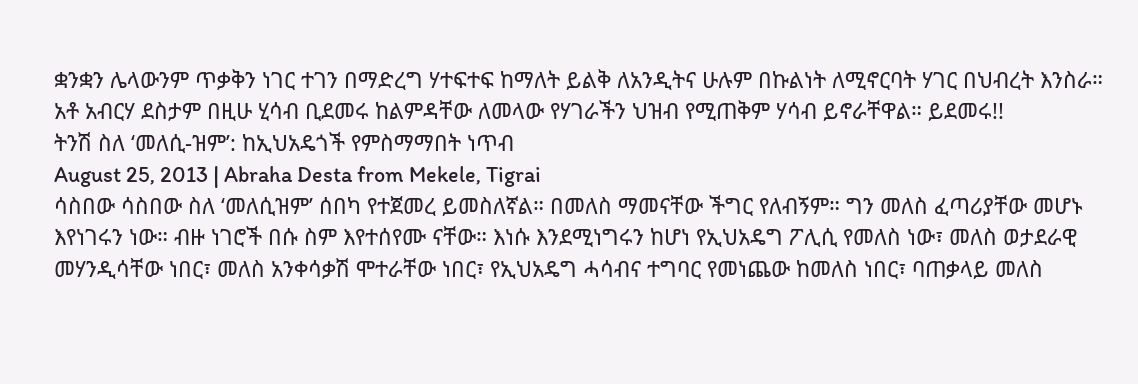ቋንቋን ሌላውንም ጥቃቅን ነገር ተገን በማድረግ ሃተፍተፍ ከማለት ይልቅ ለአንዲትና ሁሉም በኩልነት ለሚኖርባት ሃገር በህብረት እንስራ። አቶ አብርሃ ደስታም በዚሁ ሂሳብ ቢደመሩ ከልምዳቸው ለመላው የሃገራችን ህዝብ የሚጠቅም ሃሳብ ይኖራቸዋል። ይደመሩ!!
ትንሽ ስለ ‘መለሲ-ዝም’: ከኢህአዴጎች የምስማማበት ነጥብ
August 25, 2013 | Abraha Desta from Mekele, Tigrai
ሳስበው ሳስበው ስለ ‘መለሲዝም’ ሰበካ የተጀመረ ይመስለኛል። በመለስ ማመናቸው ችግር የለብኝም። ግን መለስ ፈጣሪያቸው መሆኑ እየነገሩን ነው። ብዙ ነገሮች በሱ ስም እየተሰየሙ ናቸው። እነሱ እንደሚነግሩን ከሆነ የኢህአዴግ ፖሊሲ የመለስ ነው፣ መለስ ወታደራዊ መሃንዲሳቸው ነበር፣ መለስ አንቀሳቃሽ ሞተራቸው ነበር፣ የኢህአዴግ ሓሳብና ተግባር የመነጨው ከመለስ ነበር፣ ባጠቃላይ መለስ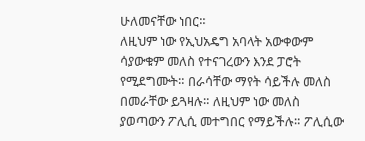ሁለመናቸው ነበር።
ለዚህም ነው የኢህአዴግ አባላት አውቀውም ሳያውቁም መለስ የተናገረውን እንደ ፓሮት የሚደግሙት። በራሳቸው ማየት ሳይችሉ መለስ በመራቸው ይጓዛሉ። ለዚህም ነው መለስ ያወጣውን ፖሊሲ መተግበር የማይችሉ። ፖሊሲው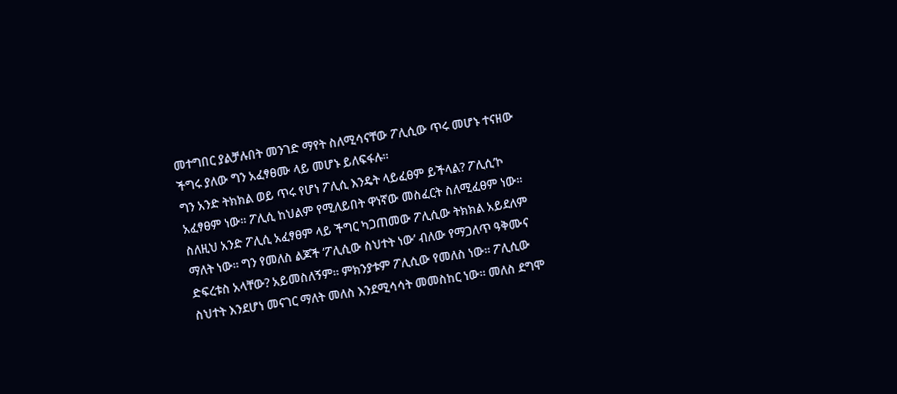መተግበር ያልቻሉበት መንገድ ማየት ስለሚሳናቸው ፖሊሲው ጥሩ መሆኑ ተናዘው ችግሩ ያለው ግን አፈፃፀሙ ላይ መሆኑ ይለፍፋሉ።
ግን አንድ ትክክል ወይ ጥሩ የሆነ ፖሊሲ እንዴት ላይፈፀም ይችላል? ፖሊሲ’ኮ አፈፃፀም ነው። ፖሊሲ ከህልም የሚለይበት ዋነኛው መስፈርት ስለሚፈፀም ነው። ስለዚህ አንድ ፖሊሲ አፈፃፀም ላይ ችግር ካጋጠመው ፖሊሲው ትክክል አይደለም ማለት ነው። ግን የመለስ ልጆች ‘ፖሊሲው ስህተት ነው’ ብለው የማጋለጥ ዓቅሙና ድፍረቱስ አላቸው? አይመስለኝም። ምክንያቱም ፖሊሲው የመለስ ነው። ፖሊሲው ስህተት እንደሆነ መናገር ማለት መለስ እንደሚሳሳት መመስከር ነው። መለስ ደግሞ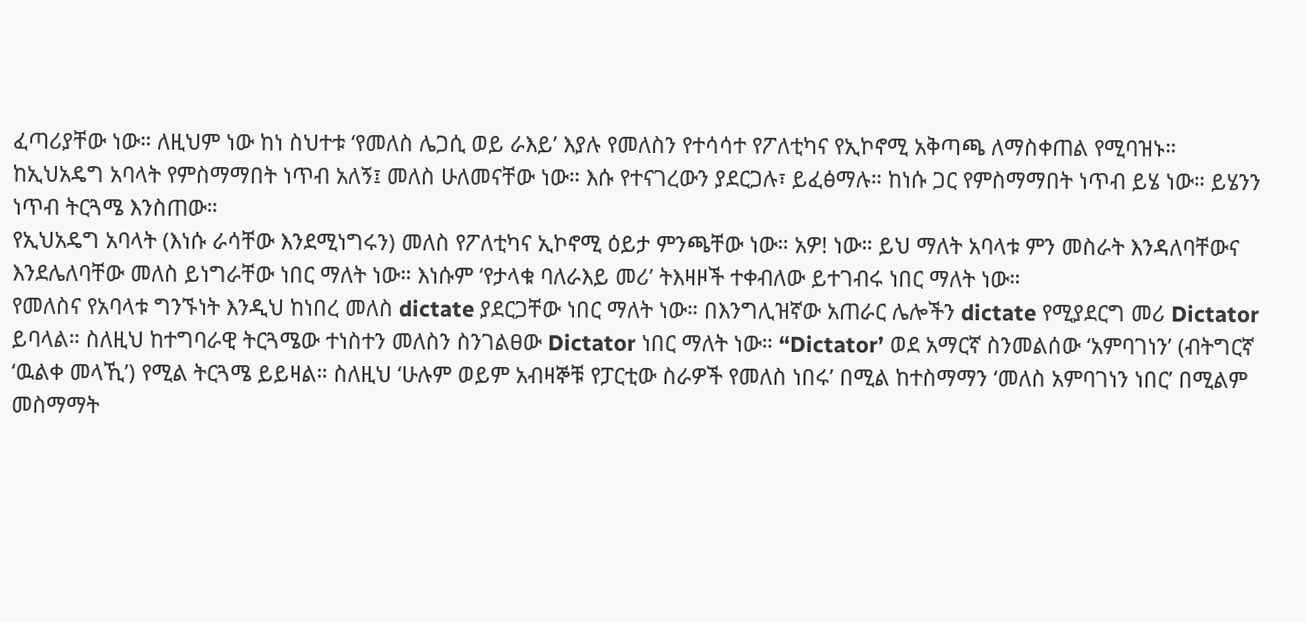ፈጣሪያቸው ነው። ለዚህም ነው ከነ ስህተቱ ‘የመለስ ሌጋሲ ወይ ራእይ’ እያሉ የመለስን የተሳሳተ የፖለቲካና የኢኮኖሚ አቅጣጫ ለማስቀጠል የሚባዝኑ።
ከኢህአዴግ አባላት የምስማማበት ነጥብ አለኝ፤ መለስ ሁለመናቸው ነው። እሱ የተናገረውን ያደርጋሉ፣ ይፈፅማሉ። ከነሱ ጋር የምስማማበት ነጥብ ይሄ ነው። ይሄንን ነጥብ ትርጓሜ እንስጠው።
የኢህአዴግ አባላት (እነሱ ራሳቸው እንደሚነግሩን) መለስ የፖለቲካና ኢኮኖሚ ዕይታ ምንጫቸው ነው። አዎ! ነው። ይህ ማለት አባላቱ ምን መስራት እንዳለባቸውና እንደሌለባቸው መለስ ይነግራቸው ነበር ማለት ነው። እነሱም ‘የታላቁ ባለራእይ መሪ’ ትእዛዞች ተቀብለው ይተገብሩ ነበር ማለት ነው።
የመለስና የአባላቱ ግንኙነት እንዲህ ከነበረ መለስ dictate ያደርጋቸው ነበር ማለት ነው። በእንግሊዝኛው አጠራር ሌሎችን dictate የሚያደርግ መሪ Dictator ይባላል። ስለዚህ ከተግባራዊ ትርጓሜው ተነስተን መለስን ስንገልፀው Dictator ነበር ማለት ነው። “Dictator’ ወደ አማርኛ ስንመልሰው ‘አምባገነን’ (ብትግርኛ ‘ዉልቀ መላኺ’) የሚል ትርጓሜ ይይዛል። ስለዚህ ‘ሁሉም ወይም አብዛኞቹ የፓርቲው ስራዎች የመለስ ነበሩ’ በሚል ከተስማማን ‘መለስ አምባገነን ነበር’ በሚልም መስማማት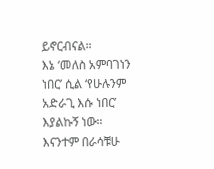ይኖርብናል።
እኔ ‘መለስ አምባገነን ነበር’ ሲል ‘የሁሉንም አድራጊ እሱ ነበር’ እያልኩኝ ነው። እናንተም በራሳቹሁ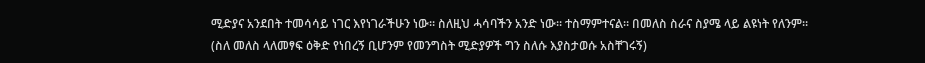ሚድያና አንደበት ተመሳሳይ ነገር እየነገራችሁን ነው። ስለዚህ ሓሳባችን አንድ ነው። ተስማምተናል። በመለስ ስራና ስያሜ ላይ ልዩነት የለንም።
(ስለ መለስ ላለመፃፍ ዕቅድ የነበረኝ ቢሆንም የመንግስት ሚድያዎች ግን ስለሱ እያስታወሱ አስቸገሩኝ)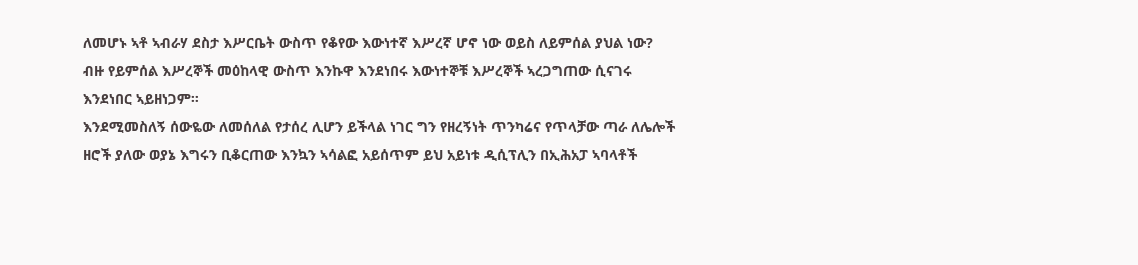ለመሆኑ ኣቶ ኣብራሃ ደስታ እሥርቤት ውስጥ የቆየው እውነተኛ እሥረኛ ሆኖ ነው ወይስ ለይምሰል ያህል ነው? ብዙ የይምሰል እሥረኞች መዕከላዊ ውስጥ እንኩዋ እንደነበሩ እውነተኞቹ እሥረኞች ኣረጋግጠው ሲናገሩ እንደነበር ኣይዘነጋም።
እንደሚመስለኝ ሰውዬው ለመሰለል የታሰረ ሊሆን ይችላል ነገር ግን የዘረኝነት ጥንካሬና የጥላቻው ጣራ ለሌሎች ዘሮች ያለው ወያኔ እግሩን ቢቆርጠው እንኳን ኣሳልፎ አይሰጥም ይህ አይነቱ ዲሲፕሊን በኢሕአፓ ኣባላቶች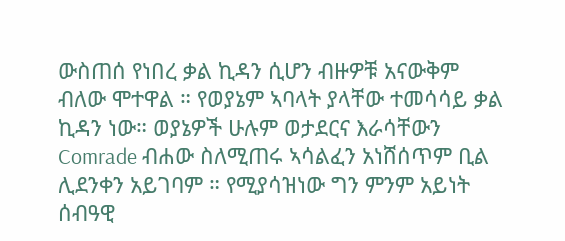ውስጠሰ የነበረ ቃል ኪዳን ሲሆን ብዙዎቹ አናውቅም ብለው ሞተዋል ። የወያኔም ኣባላት ያላቸው ተመሳሳይ ቃል ኪዳን ነው። ወያኔዎች ሁሉም ወታደርና እራሳቸውን Comrade ብሐው ስለሚጠሩ ኣሳልፈን አነሸሰጥም ቢል ሊደንቀን አይገባም ። የሚያሳዝነው ግን ምንም አይነት ሰብዓዊ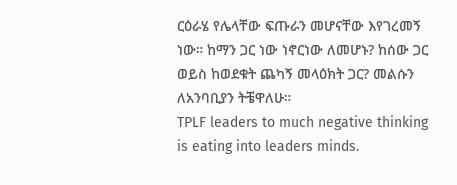ርዕራሄ የሌላቸው ፍጡራን መሆናቸው እየገረመኝ ነው። ከማን ጋር ነው ነኖርነው ለመሆኑ? ከሰው ጋር ወይስ ከወደቁት ጨካኝ መላዕክት ጋር? መልሱን ለአንባቢያን ትቼዋለሁ።
TPLF leaders to much negative thinking is eating into leaders minds.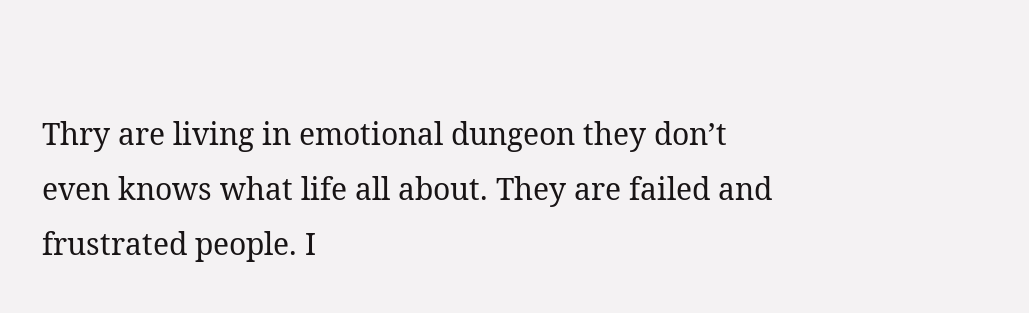Thry are living in emotional dungeon they don’t even knows what life all about. They are failed and frustrated people. I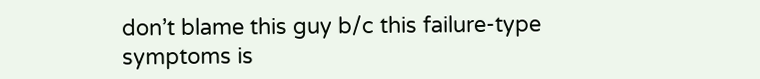don’t blame this guy b/c this failure-type symptoms is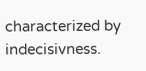characterized by indecisivness.